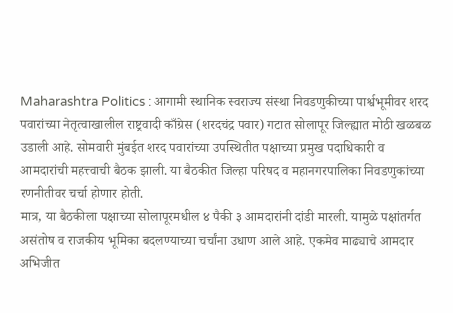Maharashtra Politics : आगामी स्थानिक स्वराज्य संस्था निवडणुकीच्या पार्श्वभूमीवर शरद पवारांच्या नेतृत्वाखालील राष्ट्रवादी काँग्रेस (शरदचंद्र पवार) गटात सोलापूर जिल्ह्यात मोठी खळबळ उडाली आहे. सोमवारी मुंबईत शरद पवारांच्या उपस्थितीत पक्षाच्या प्रमुख पदाधिकारी व आमदारांची महत्त्वाची बैठक झाली. या बैठकीत जिल्हा परिषद व महानगरपालिका निवडणुकांच्या रणनीतीवर चर्चा होणार होती.
मात्र, या बैठकीला पक्षाच्या सोलापूरमधील ४ पैकी ३ आमदारांनी दांडी मारली. यामुळे पक्षांतर्गत असंतोष व राजकीय भूमिका बदलण्याच्या चर्चांना उधाण आले आहे. एकमेव माढ्याचे आमदार अभिजीत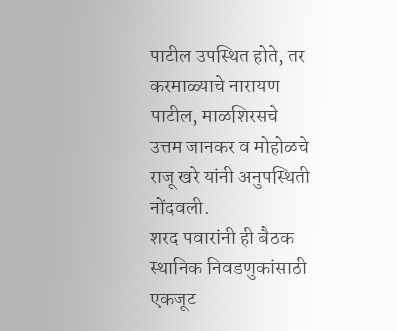पाटील उपस्थित होते, तर करमाळ्याचे नारायण पाटील, माळशिरसचे उत्तम जानकर व मोहोळचे राजू खरे यांनी अनुपस्थिती नोंदवली.
शरद पवारांनी ही बैठक स्थानिक निवडणुकांसाठी एकजूट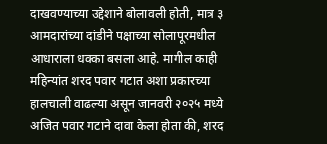दाखवण्याच्या उद्देशाने बोलावली होती, मात्र ३ आमदारांच्या दांडीने पक्षाच्या सोलापूरमधील आधाराला धक्का बसला आहे. मागील काही महिन्यांत शरद पवार गटात अशा प्रकारच्या हालचाली वाढल्या असून जानवरी २०२५ मध्ये अजित पवार गटाने दावा केला होता की, शरद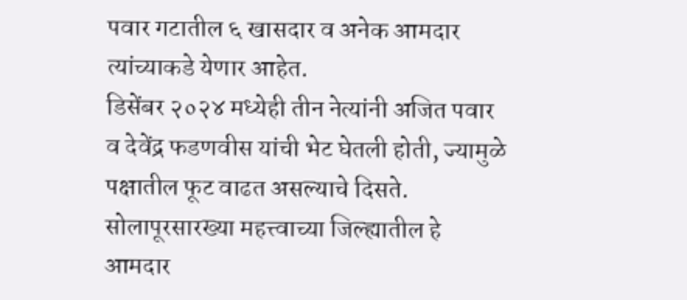पवार गटातील ६ खासदार व अनेक आमदार त्यांच्याकडे येणार आहेत.
डिसेंबर २०२४ मध्येही तीन नेत्यांनी अजित पवार व देवेंद्र फडणवीस यांची भेट घेतली होती, ज्यामुळे पक्षातील फूट वाढत असल्याचे दिसते. सोलापूरसारख्या महत्त्वाच्या जिल्ह्यातील हे आमदार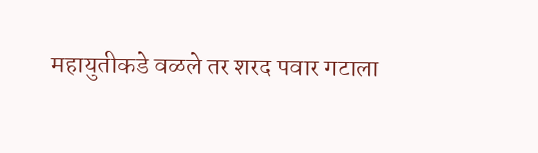महायुतीकडे वळले तर शरद पवार गटाला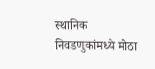स्थानिक निवडणुकांमध्ये मोठा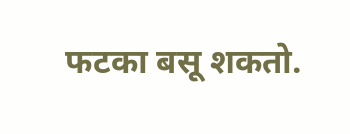फटका बसू शकतो.